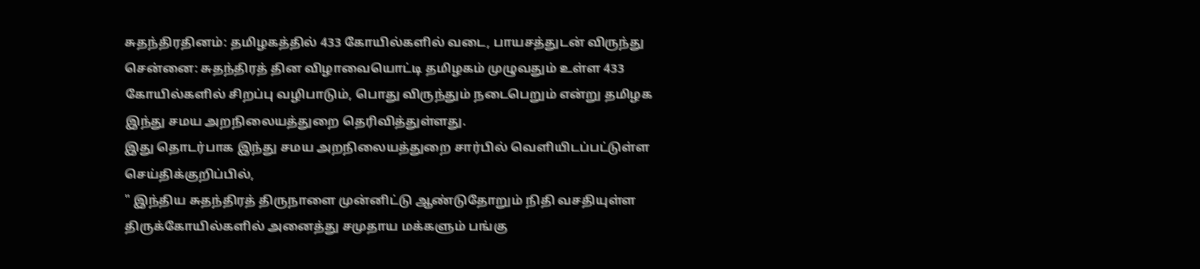சுதந்திரதினம்: தமிழகத்தில் 433 கோயில்களில் வடை, பாயசத்துடன் விருந்து
சென்னை: சுதந்திரத் தின விழாவையொட்டி தமிழகம் முழுவதும் உள்ள 433 கோயில்களில் சிறப்பு வழிபாடும், பொது விருந்தும் நடைபெறும் என்று தமிழக இந்து சமய அறநிலையத்துறை தெரிவித்துள்ளது.
இது தொடர்பாக இந்து சமய அறநிலையத்துறை சார்பில் வெளியிடப்பட்டுள்ள செய்திக்குறிப்பில்,
" இந்திய சுதந்திரத் திருநாளை முன்னிட்டு ஆண்டுதோறும் நிதி வசதியுள்ள திருக்கோயில்களில் அனைத்து சமுதாய மக்களும் பங்கு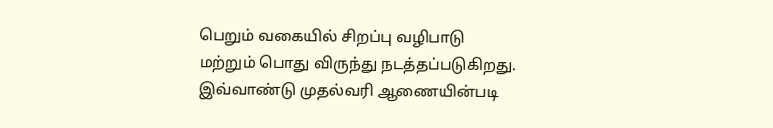பெறும் வகையில் சிறப்பு வழிபாடு மற்றும் பொது விருந்து நடத்தப்படுகிறது.
இவ்வாண்டு முதல்வரி ஆணையின்படி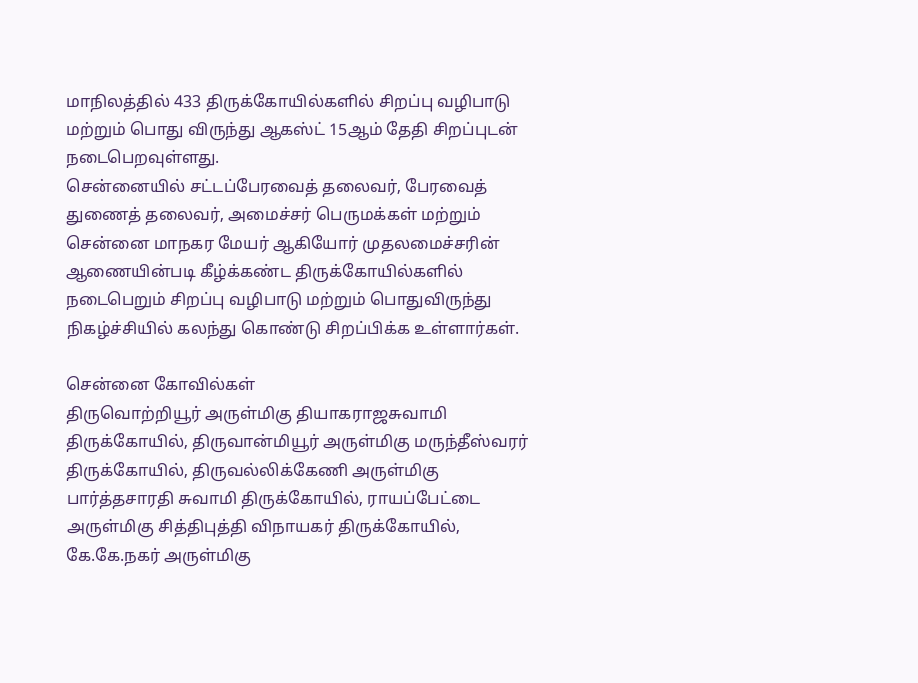மாநிலத்தில் 433 திருக்கோயில்களில் சிறப்பு வழிபாடு மற்றும் பொது விருந்து ஆகஸ்ட் 15ஆம் தேதி சிறப்புடன் நடைபெறவுள்ளது.
சென்னையில் சட்டப்பேரவைத் தலைவர், பேரவைத் துணைத் தலைவர், அமைச்சர் பெருமக்கள் மற்றும் சென்னை மாநகர மேயர் ஆகியோர் முதலமைச்சரின் ஆணையின்படி கீழ்க்கண்ட திருக்கோயில்களில் நடைபெறும் சிறப்பு வழிபாடு மற்றும் பொதுவிருந்து நிகழ்ச்சியில் கலந்து கொண்டு சிறப்பிக்க உள்ளார்கள்.

சென்னை கோவில்கள்
திருவொற்றியூர் அருள்மிகு தியாகராஜசுவாமி திருக்கோயில், திருவான்மியூர் அருள்மிகு மருந்தீஸ்வரர் திருக்கோயில், திருவல்லிக்கேணி அருள்மிகு பார்த்தசாரதி சுவாமி திருக்கோயில், ராயப்பேட்டை அருள்மிகு சித்திபுத்தி விநாயகர் திருக்கோயில், கே.கே.நகர் அருள்மிகு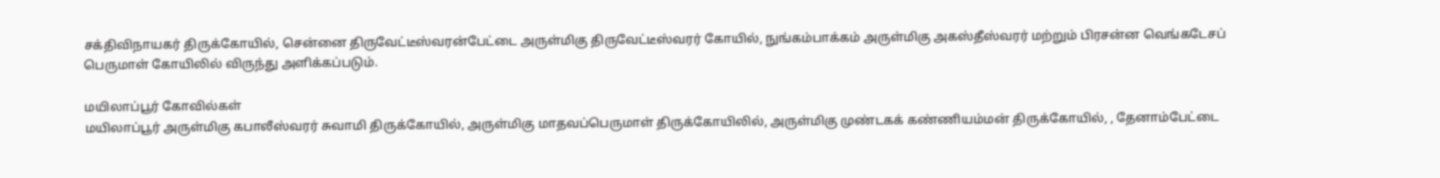சக்திவிநாயகர் திருக்கோயில், சென்னை திருவேட்டீஸ்வரன்பேட்டை அருள்மிகு திருவேட்டீஸ்வரர் கோயில், நுங்கம்பாக்கம் அருள்மிகு அகஸ்தீஸ்வரர் மற்றும் பிரசன்ன வெங்கடேசப் பெருமாள் கோயிலில் விருந்து அளிக்கப்படும்.

மயிலாப்பூர் கோவில்கள்
மயிலாப்பூர் அருள்மிகு கபாலீஸ்வரர் சுவாமி திருக்கோயில், அருள்மிகு மாதவப்பெருமாள் திருக்கோயிலில், அருள்மிகு முண்டகக் கண்ணியம்மன் திருக்கோயில், , தேனாம்பேட்டை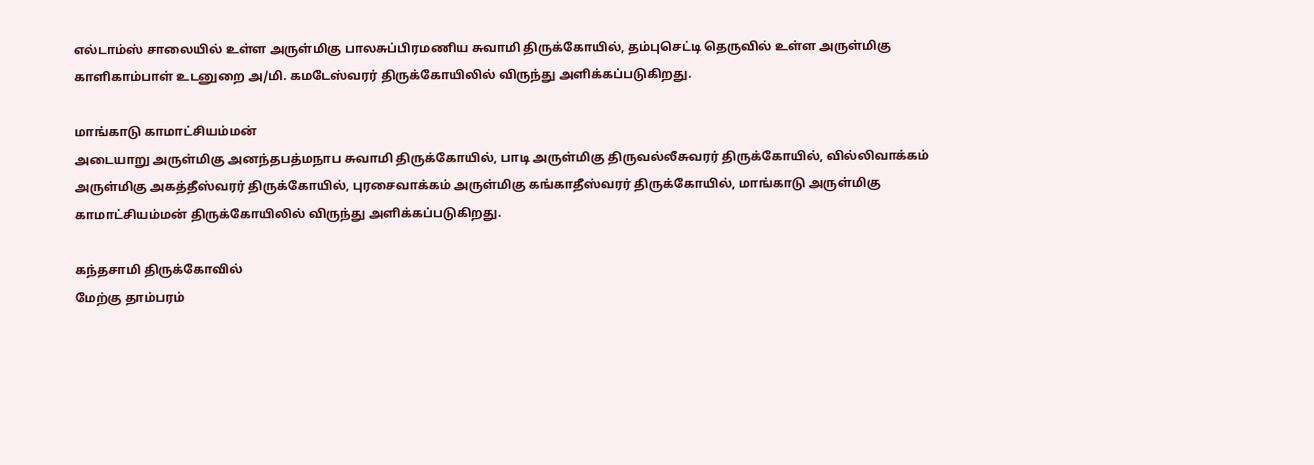எல்டாம்ஸ் சாலையில் உள்ள அருள்மிகு பாலசுப்பிரமணிய சுவாமி திருக்கோயில், தம்புசெட்டி தெருவில் உள்ள அருள்மிகு காளிகாம்பாள் உடனுறை அ/மி. கமடேஸ்வரர் திருக்கோயிலில் விருந்து அளிக்கப்படுகிறது.

மாங்காடு காமாட்சியம்மன்
அடையாறு அருள்மிகு அனந்தபத்மநாப சுவாமி திருக்கோயில், பாடி அருள்மிகு திருவல்லீசுவரர் திருக்கோயில், வில்லிவாக்கம் அருள்மிகு அகத்தீஸ்வரர் திருக்கோயில், புரசைவாக்கம் அருள்மிகு கங்காதீஸ்வரர் திருக்கோயில், மாங்காடு அருள்மிகு காமாட்சியம்மன் திருக்கோயிலில் விருந்து அளிக்கப்படுகிறது.

கந்தசாமி திருக்கோவில்
மேற்கு தாம்பரம்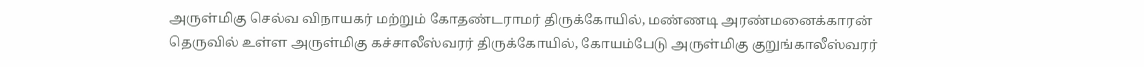அருள்மிகு செல்வ விநாயகர் மற்றும் கோதண்டராமர் திருக்கோயில், மண்ணடி அரண்மனைக்காரன் தெருவில் உள்ள அருள்மிகு கச்சாலீஸ்வரர் திருக்கோயில், கோயம்பேடு அருள்மிகு குறுங்காலீஸ்வரர்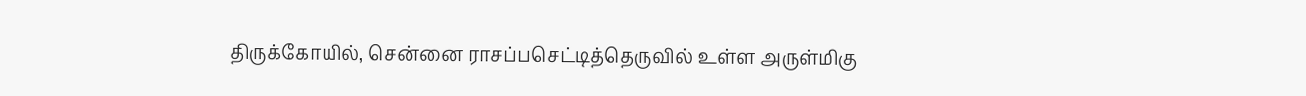திருக்கோயில், சென்னை ராசப்பசெட்டித்தெருவில் உள்ள அருள்மிகு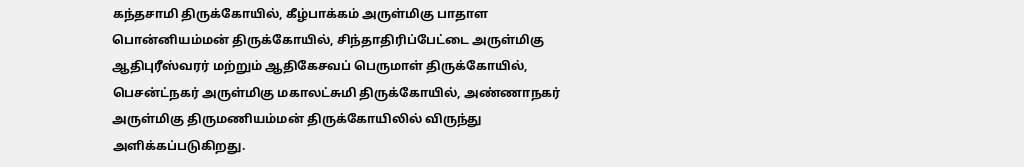கந்தசாமி திருக்கோயில், கீழ்பாக்கம் அருள்மிகு பாதாள பொன்னியம்மன் திருக்கோயில், சிந்தாதிரிப்பேட்டை அருள்மிகு ஆதிபுரீஸ்வரர் மற்றும் ஆதிகேசவப் பெருமாள் திருக்கோயில், பெசன்ட்நகர் அருள்மிகு மகாலட்சுமி திருக்கோயில், அண்ணாநகர் அருள்மிகு திருமணியம்மன் திருக்கோயிலில் விருந்து அளிக்கப்படுகிறது.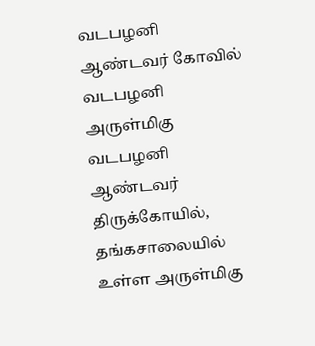வடபழனி ஆண்டவர் கோவில்
வடபழனி அருள்மிகு வடபழனி ஆண்டவர் திருக்கோயில், தங்கசாலையில் உள்ள அருள்மிகு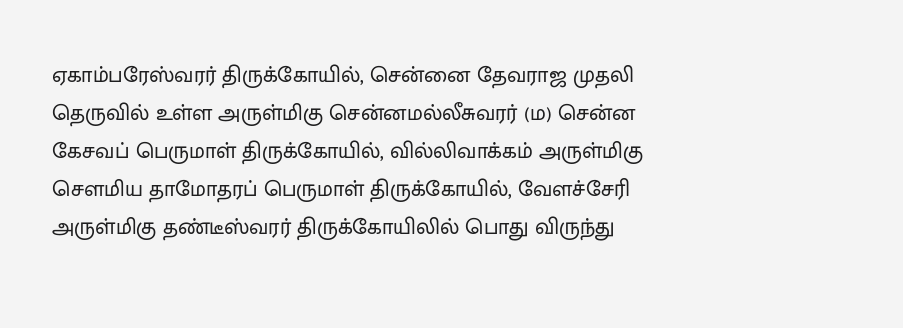ஏகாம்பரேஸ்வரர் திருக்கோயில், சென்னை தேவராஜ முதலி தெருவில் உள்ள அருள்மிகு சென்னமல்லீசுவரர் (ம) சென்ன கேசவப் பெருமாள் திருக்கோயில், வில்லிவாக்கம் அருள்மிகு சௌமிய தாமோதரப் பெருமாள் திருக்கோயில், வேளச்சேரி அருள்மிகு தண்டீஸ்வரர் திருக்கோயிலில் பொது விருந்து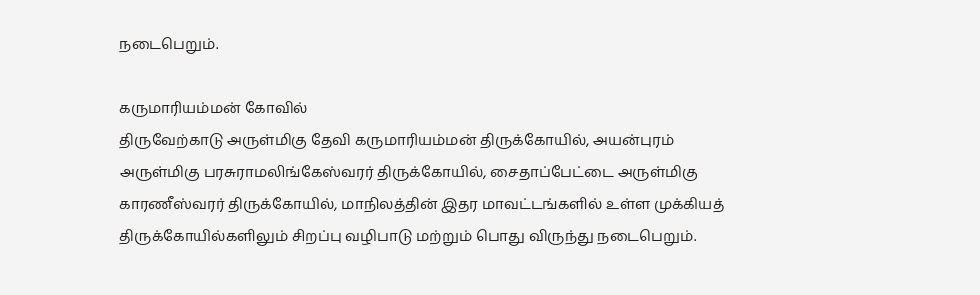நடைபெறும்.

கருமாரியம்மன் கோவில்
திருவேற்காடு அருள்மிகு தேவி கருமாரியம்மன் திருக்கோயில், அயன்புரம் அருள்மிகு பரசுராமலிங்கேஸ்வரர் திருக்கோயில், சைதாப்பேட்டை அருள்மிகு காரணீஸ்வரர் திருக்கோயில், மாநிலத்தின் இதர மாவட்டங்களில் உள்ள முக்கியத் திருக்கோயில்களிலும் சிறப்பு வழிபாடு மற்றும் பொது விருந்து நடைபெறும்.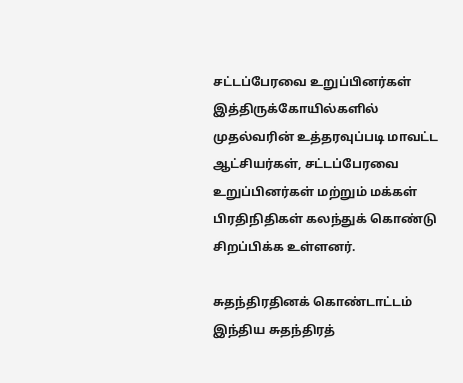சட்டப்பேரவை உறுப்பினர்கள்
இத்திருக்கோயில்களில் முதல்வரின் உத்தரவுப்படி மாவட்ட ஆட்சியர்கள், சட்டப்பேரவை உறுப்பினர்கள் மற்றும் மக்கள் பிரதிநிதிகள் கலந்துக் கொண்டு சிறப்பிக்க உள்ளனர்.

சுதந்திரதினக் கொண்டாட்டம்
இந்திய சுதந்திரத்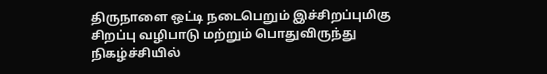திருநாளை ஒட்டி நடைபெறும் இச்சிறப்புமிகு சிறப்பு வழிபாடு மற்றும் பொதுவிருந்து நிகழ்ச்சியில்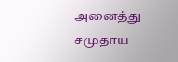அனைத்து சமுதாய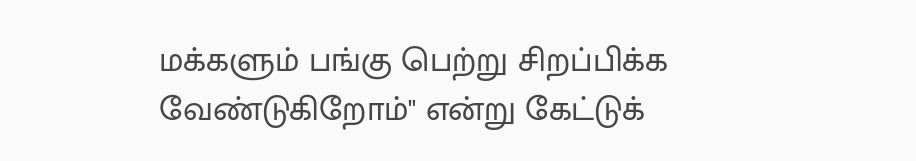மக்களும் பங்கு பெற்று சிறப்பிக்க வேண்டுகிறோம்" என்று கேட்டுக்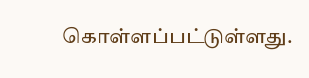கொள்ளப்பட்டுள்ளது.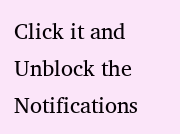Click it and Unblock the Notifications